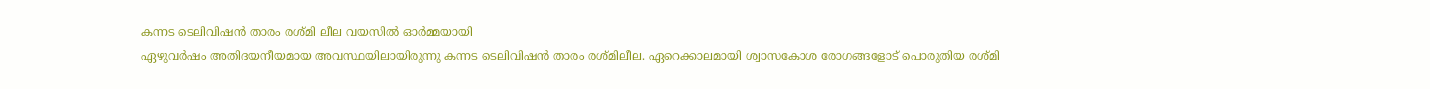കന്നട ടെലിവിഷൻ താരം രശ്മി ലീല വയസിൽ ഓർമ്മയായി
ഏഴുവർഷം അതിദയനീയമായ അവസ്ഥയിലായിരുന്നു കന്നട ടെലിവിഷൻ താരം രശ്മിലീല. ഏറെക്കാലമായി ശ്വാസകോശ രോഗങ്ങളോട് പൊരുതിയ രശ്മി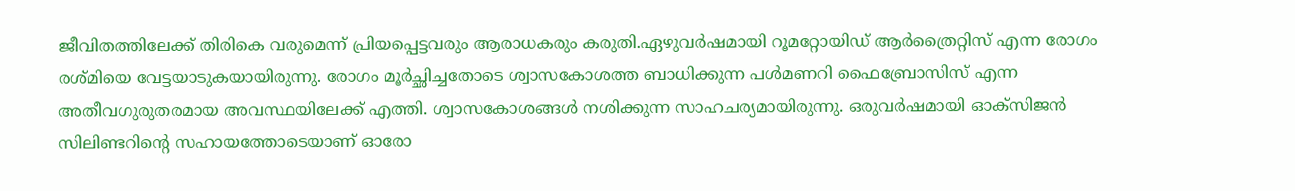ജീവിതത്തിലേക്ക് തിരികെ വരുമെന്ന് പ്രിയപ്പെട്ടവരും ആരാധകരും കരുതി.ഏഴുവർഷമായി റൂമറ്റോയിഡ് ആർത്രൈറ്റിസ് എന്ന രോഗം രശ്മിയെ വേട്ടയാടുകയായിരുന്നു. രോഗം മൂർച്ഛിച്ചതോടെ ശ്വാസകോശത്ത ബാധിക്കുന്ന പൾമണറി ഫൈബ്രോസിസ് എന്ന അതീവഗുരുതരമായ അവസ്ഥയിലേക്ക് എത്തി. ശ്വാസകോശങ്ങൾ നശിക്കുന്ന സാഹചര്യമായിരുന്നു. ഒരുവർഷമായി ഓക്സിജൻ സിലിണ്ടറിന്റെ സഹായത്തോടെയാണ് ഓരോ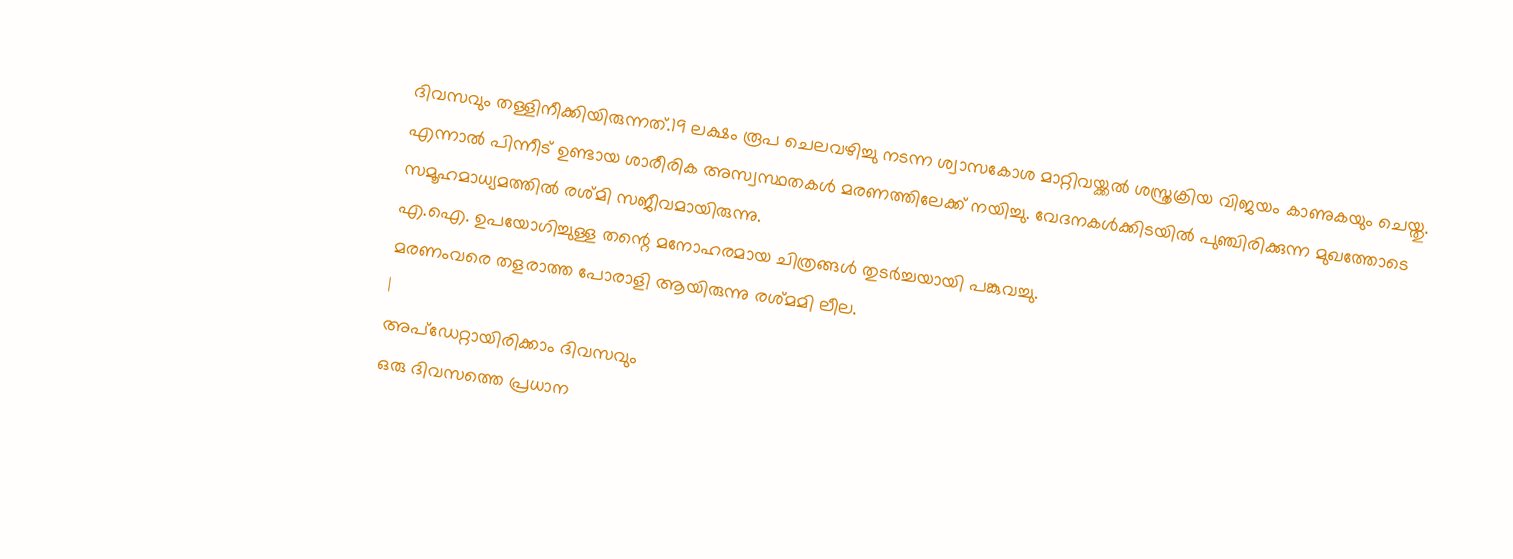ദിവസവും തള്ളിനീക്കിയിരുന്നത്.19 ലക്ഷം രൂപ ചെലവഴിച്ചു നടന്ന ശ്വാസകോശ മാറ്റിവയ്ക്കൽ ശസ്ത്രക്രിയ വിജയം കാണുകയും ചെയ്തു. എന്നാൽ പിന്നീട് ഉണ്ടായ ശാരീരിക അസ്വസ്ഥതകൾ മരണത്തിലേക്ക് നയിച്ചു. വേദനകൾക്കിടയിൽ പുഞ്ചിരിക്കുന്ന മുഖത്തോടെ സമൂഹമാധ്യമത്തിൽ രശ്മി സജീവമായിരുന്നു.
എ.ഐ. ഉപയോഗിച്ചുള്ള തന്റെ മനോഹരമായ ചിത്രങ്ങൾ തുടർച്ചയായി പങ്കുവച്ചു.
മരണംവരെ തളരാത്ത പോരാളി ആയിരുന്നു രശ്മമി ലീല.
|
അപ്ഡേറ്റായിരിക്കാം ദിവസവും
ഒരു ദിവസത്തെ പ്രധാന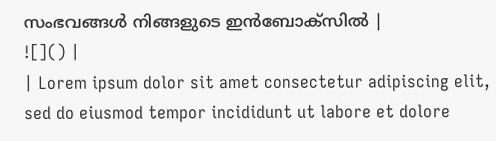സംഭവങ്ങൾ നിങ്ങളുടെ ഇൻബോക്സിൽ |
![]() |
| Lorem ipsum dolor sit amet consectetur adipiscing elit, sed do eiusmod tempor incididunt ut labore et dolore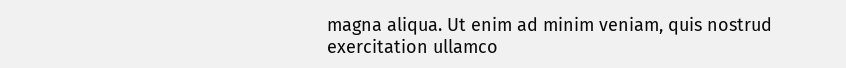magna aliqua. Ut enim ad minim veniam, quis nostrud exercitation ullamco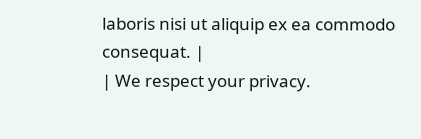laboris nisi ut aliquip ex ea commodo consequat. |
| We respect your privacy.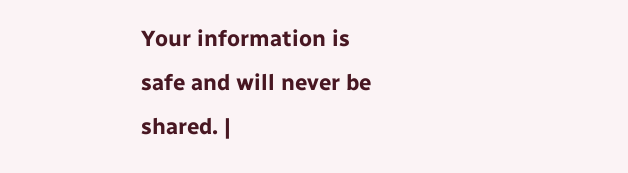Your information is safe and will never be shared. |